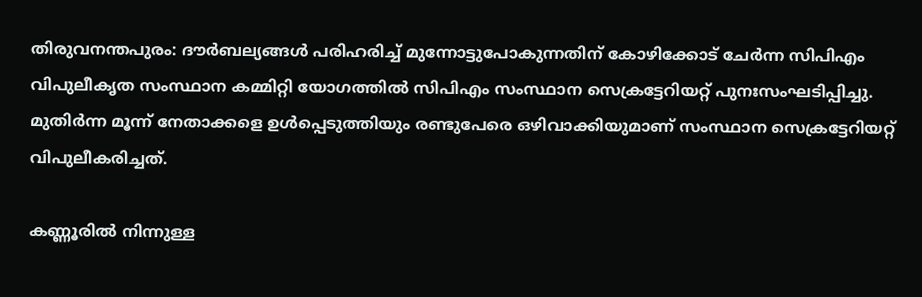തിരുവനന്തപുരം: ദൗര്‍ബല്യങ്ങള്‍ പരിഹരിച്ച് മുന്നോട്ടുപോകുന്നതിന് കോഴിക്കോട് ചേര്‍ന്ന സിപിഎം വിപുലീകൃത സംസ്ഥാന കമ്മിറ്റി യോഗത്തില്‍ സിപിഎം സംസ്ഥാന സെക്രട്ടേറിയറ്റ് പുനഃസംഘടിപ്പിച്ചു. മുതിര്‍ന്ന മൂന്ന് നേതാക്കളെ ഉള്‍പ്പെടുത്തിയും രണ്ടുപേരെ ഒഴിവാക്കിയുമാണ് സംസ്ഥാന സെക്രട്ടേറിയറ്റ് വിപുലീകരിച്ചത്.

കണ്ണൂരില്‍ നിന്നുള്ള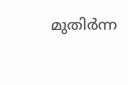മുതിര്‍ന്ന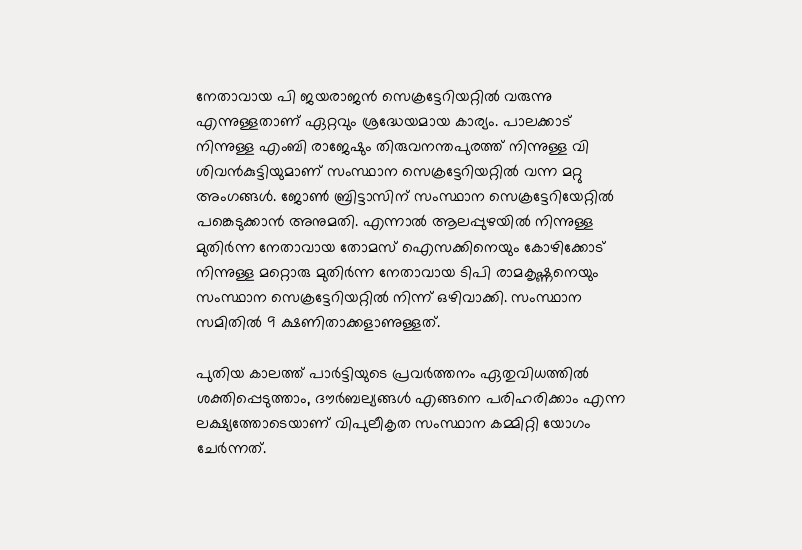നേതാവായ പി ജയരാജന്‍ സെക്രട്ടേറിയറ്റില്‍ വരുന്നു എന്നുള്ളതാണ് ഏറ്റവും ശ്രദ്ധേയമായ കാര്യം. പാലക്കാട് നിന്നുള്ള എംബി രാജേഷും തിരുവനന്തപുരത്ത് നിന്നുള്ള വി ശിവന്‍കുട്ടിയുമാണ് സംസ്ഥാന സെക്രട്ടേറിയറ്റില്‍ വന്ന മറ്റു അംഗങ്ങള്‍. ജോണ്‍ ബ്രിട്ടാസിന് സംസ്ഥാന സെക്രട്ടേറിയേറ്റില്‍ പങ്കെടുക്കാന്‍ അനുമതി. എന്നാല്‍ ആലപ്പുഴയില്‍ നിന്നുള്ള മുതിര്‍ന്ന നേതാവായ തോമസ് ഐസക്കിനെയും കോഴിക്കോട് നിന്നുള്ള മറ്റൊരു മുതിര്‍ന്ന നേതാവായ ടിപി രാമകൃഷ്ണനെയും സംസ്ഥാന സെക്രട്ടേറിയറ്റില്‍ നിന്ന് ഒഴിവാക്കി. സംസ്ഥാന സമിതില്‍ 9 ക്ഷണിതാക്കളാണുള്ളത്.

പുതിയ കാലത്ത് പാര്‍ട്ടിയുടെ പ്രവര്‍ത്തനം ഏതുവിധത്തില്‍ ശക്തിപ്പെടുത്താം, ദൗര്‍ബല്യങ്ങള്‍ എങ്ങനെ പരിഹരിക്കാം എന്ന ലക്ഷ്യത്തോടെയാണ് വിപുലീകൃത സംസ്ഥാന കമ്മിറ്റി യോഗം ചേര്‍ന്നത്.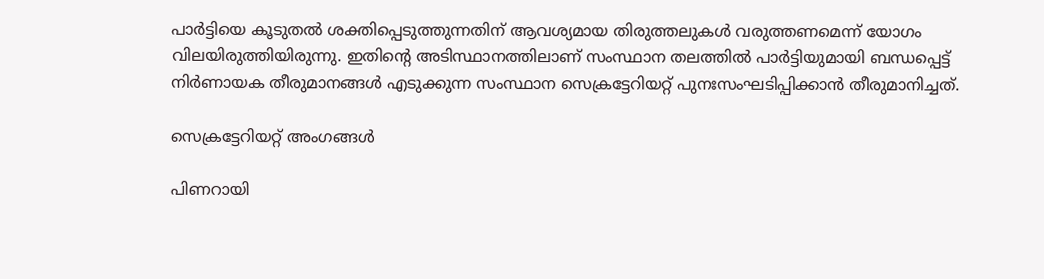പാര്‍ട്ടിയെ കൂടുതല്‍ ശക്തിപ്പെടുത്തുന്നതിന് ആവശ്യമായ തിരുത്തലുകള്‍ വരുത്തണമെന്ന് യോഗം വിലയിരുത്തിയിരുന്നു. ഇതിന്റെ അടിസ്ഥാനത്തിലാണ് സംസ്ഥാന തലത്തില്‍ പാര്‍ട്ടിയുമായി ബന്ധപ്പെട്ട് നിര്‍ണായക തീരുമാനങ്ങള്‍ എടുക്കുന്ന സംസ്ഥാന സെക്രട്ടേറിയറ്റ് പുനഃസംഘടിപ്പിക്കാന്‍ തീരുമാനിച്ചത്.

സെക്രട്ടേറിയറ്റ് അംഗങ്ങൾ

പിണറായി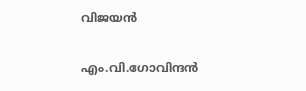വിജയൻ

എം.വി.ഗോവിന്ദൻ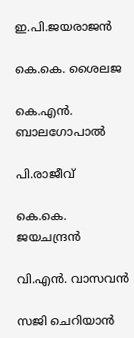ഇ.പി.ജയരാജൻ

കെ.കെ. ശൈലജ

കെ.എൻ. ബാലഗോപാൽ

പി.രാജീവ്

കെ.കെ. ജയചന്ദ്രൻ

വി.എൻ. വാസവൻ

സജി ചെറിയാൻ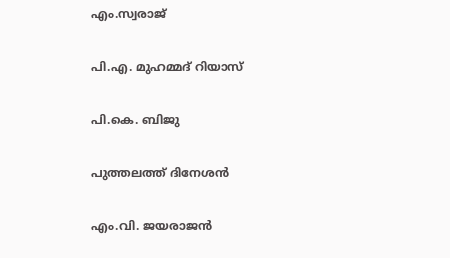എം.സ്വരാജ്

പി.എ. മുഹമ്മദ് റിയാസ്

പി.കെ. ബിജു

പുത്തലത്ത് ദിനേശൻ

എം.വി. ജയരാജൻ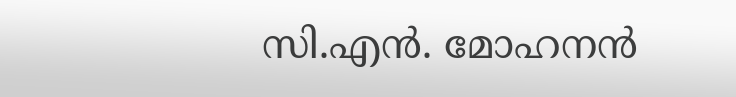സി.എൻ. മോഹനൻ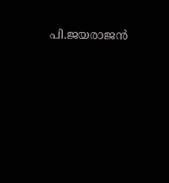പി.ജയരാജൻ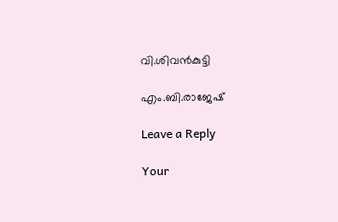വി.ശിവൻകുട്ടി

എം.ബി.രാജേഷ്

Leave a Reply

Your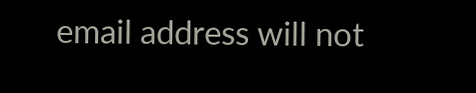email address will not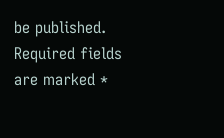be published. Required fields are marked *